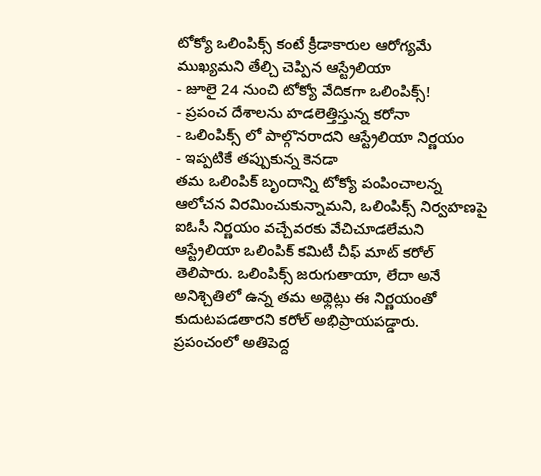టోక్యో ఒలింపిక్స్ కంటే క్రీడాకారుల ఆరోగ్యమే ముఖ్యమని తేల్చి చెప్పిన ఆస్ట్రేలియా
- జూలై 24 నుంచి టోక్యో వేదికగా ఒలింపిక్స్!
- ప్రపంచ దేశాలను హడలెత్తిస్తున్న కరోనా
- ఒలింపిక్స్ లో పాల్గొనరాదని ఆస్ట్రేలియా నిర్ణయం
- ఇప్పటికే తప్పుకున్న కెనడా
తమ ఒలింపిక్ బృందాన్ని టోక్యో పంపించాలన్న ఆలోచన విరమించుకున్నామని, ఒలింపిక్స్ నిర్వహణపై ఐఓసీ నిర్ణయం వచ్చేవరకు వేచిచూడలేమని ఆస్ట్రేలియా ఒలింపిక్ కమిటీ చీఫ్ మాట్ కరోల్ తెలిపారు. ఒలింపిక్స్ జరుగుతాయా, లేదా అనే అనిశ్చితిలో ఉన్న తమ అథ్లెట్లు ఈ నిర్ణయంతో కుదుటపడతారని కరోల్ అభిప్రాయపడ్డారు. ప్రపంచంలో అతిపెద్ద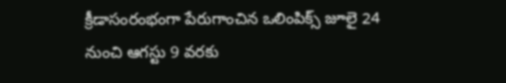క్రీడాసంరంభంగా పేరుగాంచిన ఒలింపిక్స్ జూలై 24 నుంచి ఆగస్టు 9 వరకు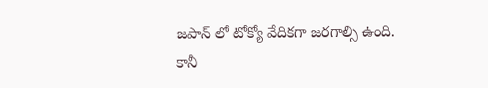జపాన్ లో టోక్యో వేదికగా జరగాల్సి ఉంది. కానీ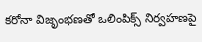కరోనా విజృంభణతో ఒలింపిక్స్ నిర్వహణపై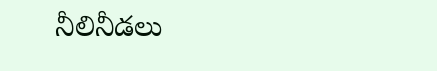నీలినీడలు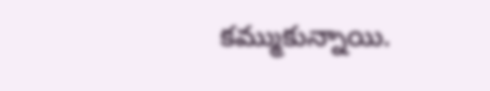కమ్ముకున్నాయి.